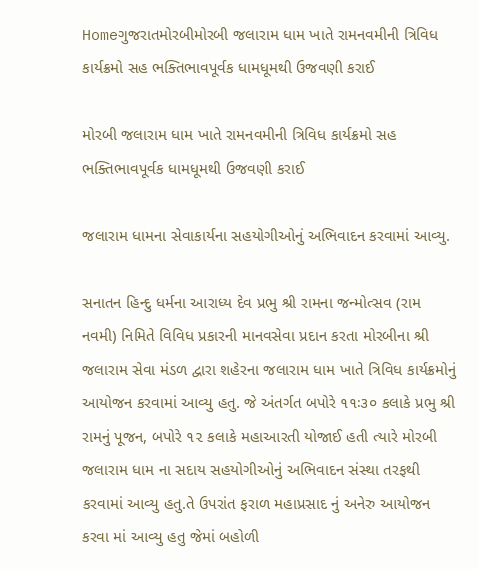Homeગુજરાતમોરબીમોરબી જલારામ ધામ ખાતે રામનવમીની ત્રિવિધ કાર્યક્રમો સહ ભક્તિભાવપૂર્વક ધામધૂમથી ઉજવણી કરાઈ

મોરબી જલારામ ધામ ખાતે રામનવમીની ત્રિવિધ કાર્યક્રમો સહ ભક્તિભાવપૂર્વક ધામધૂમથી ઉજવણી કરાઈ

જલારામ ધામના સેવાકાર્યના સહયોગીઓનું અભિવાદન કરવામાં આવ્યુ.

સનાતન હિન્દુ ધર્મના આરાધ્ય દેવ પ્રભુ શ્રી રામના જન્મોત્સવ (રામ નવમી) નિમિતે વિવિધ પ્રકારની માનવસેવા પ્રદાન કરતા મોરબીના શ્રી જલારામ સેવા મંડળ દ્વારા શહેરના જલારામ ધામ ખાતે ત્રિવિધ કાર્યક્રમોનું આયોજન કરવામાં આવ્યુ હતુ. જે અંતર્ગત બપોરે ૧૧ઃ૩૦ કલાકે પ્રભુ શ્રી રામનું પૂજન, બપોરે ૧૨ કલાકે મહાઆરતી યોજાઈ હતી ત્યારે મોરબી જલારામ ધામ ના સદાય સહયોગીઓનું અભિવાદન સંસ્થા તરફથી કરવામાં આવ્યુ હતુ.તે ઉપરાંત ફરાળ મહાપ્રસાદ નું અનેરુ આયોજન કરવા માં આવ્યુ હતુ જેમાં બહોળી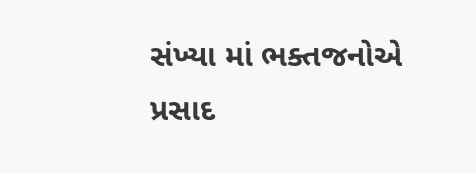સંખ્યા માં ભક્તજનોએ પ્રસાદ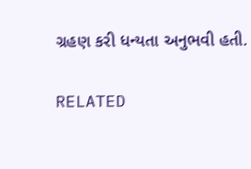ગ્રહણ કરી ધન્યતા અનુભવી હતી.

RELATED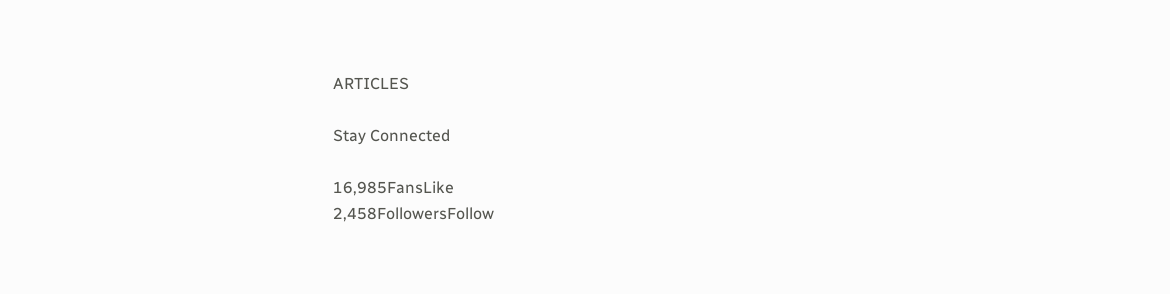ARTICLES

Stay Connected

16,985FansLike
2,458FollowersFollow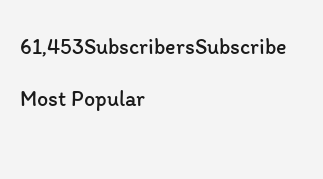61,453SubscribersSubscribe

Most Popular